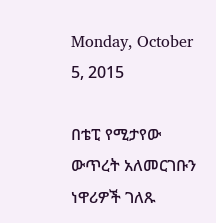Monday, October 5, 2015

በቴፒ የሚታየው ውጥረት አለመርገቡን ነዋሪዎች ገለጹ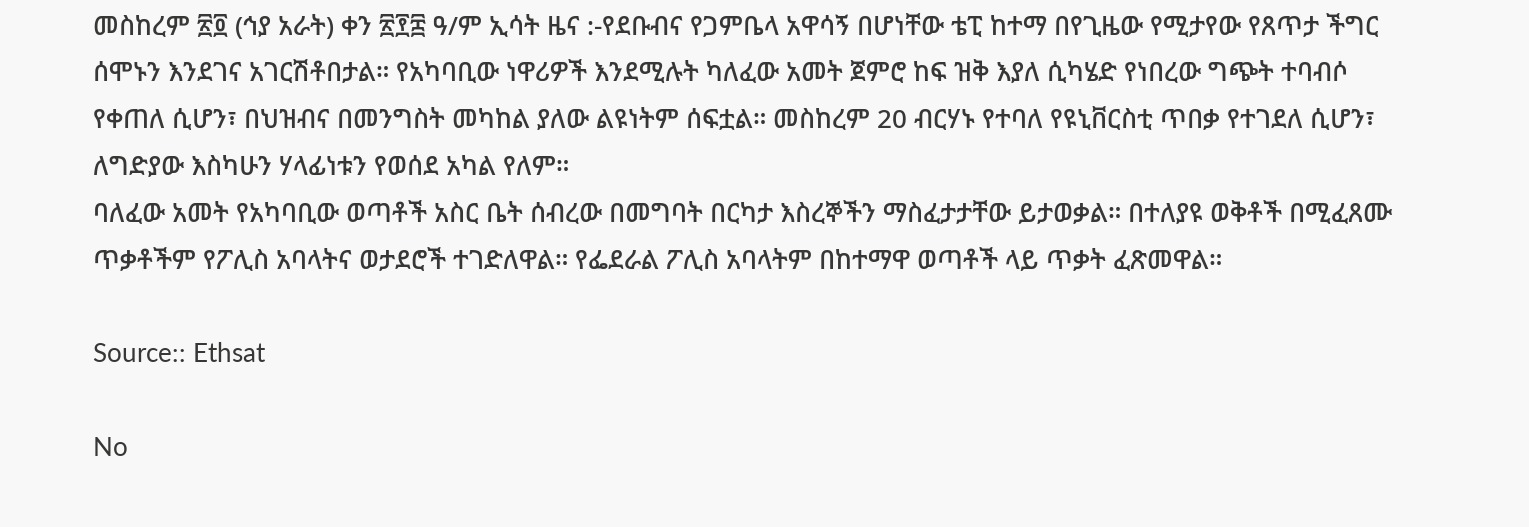መስከረም ፳፬ (ኅያ አራት) ቀን ፳፻፰ ዓ/ም ኢሳት ዜና :-የደቡብና የጋምቤላ አዋሳኝ በሆነቸው ቴፒ ከተማ በየጊዜው የሚታየው የጸጥታ ችግር ሰሞኑን እንደገና አገርሽቶበታል። የአካባቢው ነዋሪዎች እንደሚሉት ካለፈው አመት ጀምሮ ከፍ ዝቅ እያለ ሲካሄድ የነበረው ግጭት ተባብሶ የቀጠለ ሲሆን፣ በህዝብና በመንግስት መካከል ያለው ልዩነትም ሰፍቷል። መስከረም 20 ብርሃኑ የተባለ የዩኒቨርስቲ ጥበቃ የተገደለ ሲሆን፣ ለግድያው እስካሁን ሃላፊነቱን የወሰደ አካል የለም።
ባለፈው አመት የአካባቢው ወጣቶች አስር ቤት ሰብረው በመግባት በርካታ እስረኞችን ማስፈታታቸው ይታወቃል። በተለያዩ ወቅቶች በሚፈጸሙ ጥቃቶችም የፖሊስ አባላትና ወታደሮች ተገድለዋል። የፌደራል ፖሊስ አባላትም በከተማዋ ወጣቶች ላይ ጥቃት ፈጽመዋል።

Source:: Ethsat

No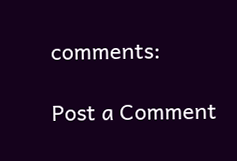comments:

Post a Comment